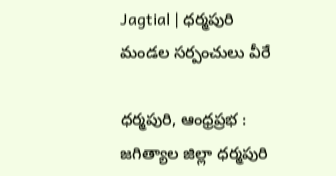Jagtial | ధర్మపురి మండల సర్పంచులు వీరే

ధర్మపురి, ఆంధ్రప్రభ : జగిత్యాల జిల్లా ధర్మపురి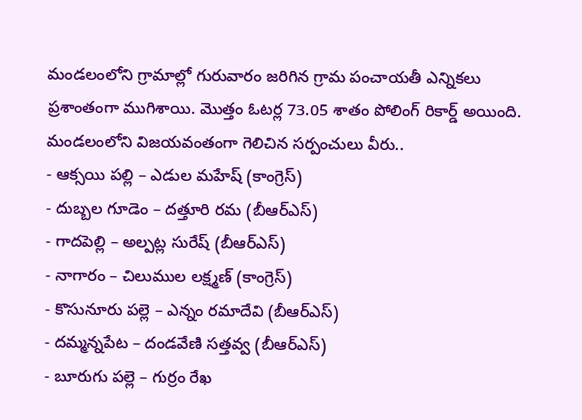మండలంలోని గ్రామాల్లో గురువారం జరిగిన గ్రామ పంచాయతీ ఎన్నికలు ప్రశాంతంగా ముగిశాయి. మొత్తం ఓటర్ల 73.05 శాతం పోలింగ్ రికార్డ్ అయింది.
మండలంలోని విజయవంతంగా గెలిచిన సర్పంచులు వీరు..
- ఆక్సయి పల్లి – ఎడుల మహేష్ (కాంగ్రెస్)
- దుబ్బల గూడెం – దత్తూరి రమ (బీఆర్ఎస్)
- గాదపెల్లి – అల్పట్ల సురేష్ (బీఆర్ఎస్)
- నాగారం – చిలుముల లక్ష్మణ్ (కాంగ్రెస్)
- కొసునూరు పల్లె – ఎన్నం రమాదేవి (బీఆర్ఎస్)
- దమ్మన్నపేట – దండవేణి సత్తవ్వ (బీఆర్ఎస్)
- బూరుగు పల్లె – గుర్రం రేఖ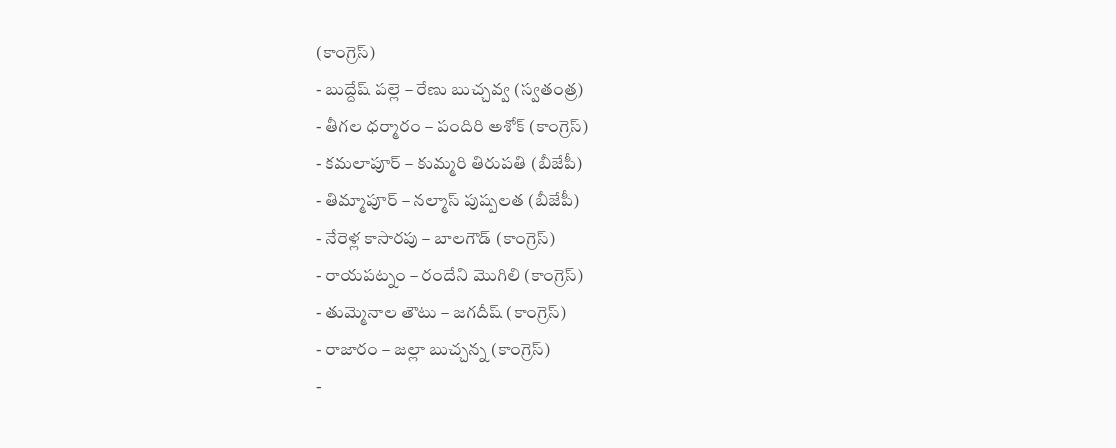(కాంగ్రెస్)
- బుద్దేష్ పల్లె – రేణు బుచ్చవ్వ (స్వతంత్ర)
- తీగల ధర్మారం – పందిరి అశోక్ (కాంగ్రెస్)
- కమలాపూర్ – కుమ్మరి తిరుపతి (బీజేపీ)
- తిమ్మాపూర్ – నల్మాస్ పుష్పలత (బీజేపీ)
- నేరెళ్ల కాసారపు – బాలగౌడ్ (కాంగ్రెస్)
- రాయపట్నం – రందేని మొగిలి (కాంగ్రెస్)
- తుమ్మెనాల తౌటు – జగదీష్ (కాంగ్రెస్)
- రాజారం – జల్లా బుచ్చన్న (కాంగ్రెస్)
-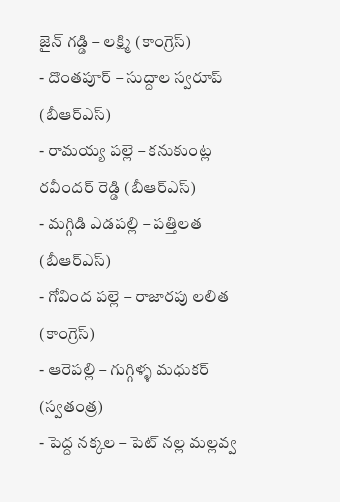జైన్ గడ్డి – లక్ష్మి (కాంగ్రెస్)
- దొంతపూర్ – సుద్దాల స్వరూప్ (బీఆర్ఎస్)
- రామయ్య పల్లె – కనుకుంట్ల రవీందర్ రెడ్డి (బీఆర్ఎస్)
- మగ్గిడి ఎడపల్లి – పత్తిలత (బీఆర్ఎస్)
- గోవింద పల్లె – రాజారపు లలిత (కాంగ్రెస్)
- ఆరెపల్లి – గుగ్గిళ్ళ మధుకర్ (స్వతంత్ర)
- పెద్ద నక్కల – పెట్ నల్ల మల్లవ్వ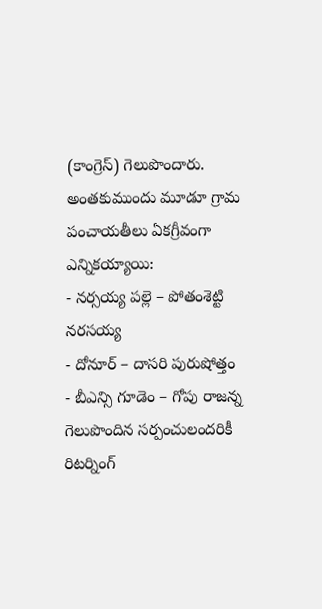(కాంగ్రెస్) గెలుపొందారు.
అంతకుముందు మూడూ గ్రామ పంచాయతీలు ఏకగ్రీవంగా ఎన్నికయ్యాయి:
- నర్సయ్య పల్లె – పోతంశెట్టి నరసయ్య
- దోనూర్ – దాసరి పురుషోత్తం
- బీఎన్సి గూడెం – గోపు రాజన్న
గెలుపొందిన సర్పంచులందరికీ రిటర్నింగ్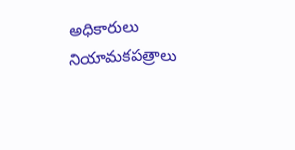అధికారులు నియామకపత్రాలు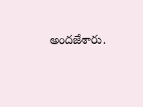అందజేశారు.